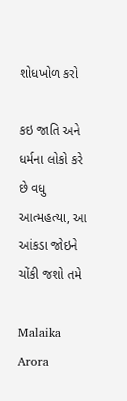શોધખોળ કરો

કઇ જાતિ અને ધર્મના લોકો કરે છે વધુ આત્મહત્યા, આ આંકડા જોઇને ચોંકી જશો તમે

Malaika Arora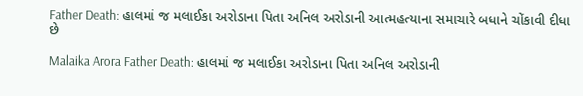Father Death: હાલમાં જ મલાઈકા અરોડાના પિતા અનિલ અરોડાની આત્મહત્યાના સમાચારે બધાને ચોંકાવી દીધા છે

Malaika Arora Father Death: હાલમાં જ મલાઈકા અરોડાના પિતા અનિલ અરોડાની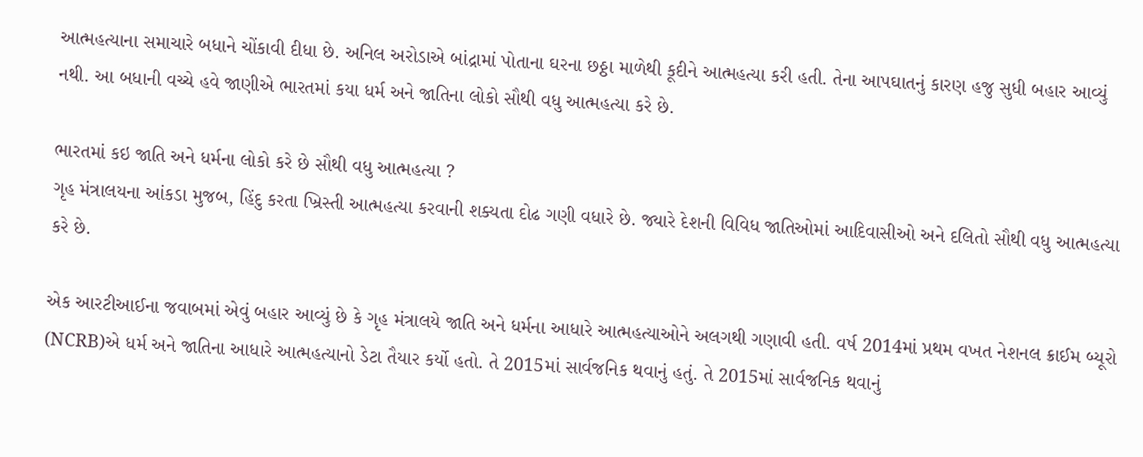આત્મહત્યાના સમાચારે બધાને ચોંકાવી દીધા છે. અનિલ અરોડાએ બાંદ્રામાં પોતાના ઘરના છઠ્ઠા માળેથી કૂદીને આત્મહત્યા કરી હતી. તેના આપઘાતનું કારણ હજુ સુધી બહાર આવ્યું નથી. આ બધાની વચ્ચે હવે જાણીએ ભારતમાં કયા ધર્મ અને જાતિના લોકો સૌથી વધુ આત્મહત્યા કરે છે.

ભારતમાં કઇ જાતિ અને ધર્મના લોકો કરે છે સૌથી વધુ આત્મહત્યા ?
ગૃહ મંત્રાલયના આંકડા મુજબ, હિંદુ કરતા ખ્રિસ્તી આત્મહત્યા કરવાની શક્યતા દોઢ ગણી વધારે છે. જ્યારે દેશની વિવિધ જાતિઓમાં આદિવાસીઓ અને દલિતો સૌથી વધુ આત્મહત્યા કરે છે.

એક આરટીઆઈના જવાબમાં એવું બહાર આવ્યું છે કે ગૃહ મંત્રાલયે જાતિ અને ધર્મના આધારે આત્મહત્યાઓને અલગથી ગણાવી હતી. વર્ષ 2014માં પ્રથમ વખત નેશનલ ક્રાઈમ બ્યૂરો (NCRB)એ ધર્મ અને જાતિના આધારે આત્મહત્યાનો ડેટા તૈયાર કર્યો હતો. તે 2015માં સાર્વજનિક થવાનું હતું. તે 2015માં સાર્વજનિક થવાનું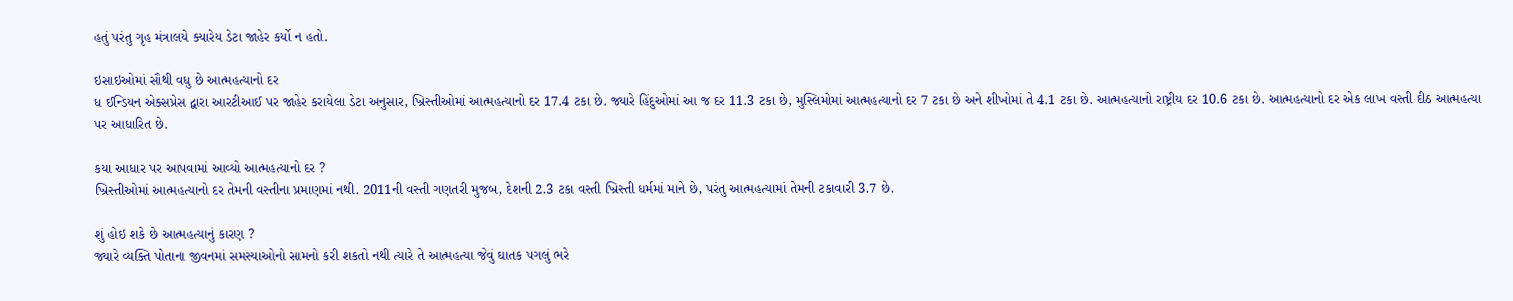હતું પરંતુ ગૃહ મંત્રાલયે ક્યારેય ડેટા જાહેર કર્યો ન હતો.

ઇસાઇઓમાં સૌથી વધુ છે આત્મહત્યાનો દર
ધ ઈન્ડિયન એક્સપ્રેસ દ્વારા આરટીઆઈ પર જાહેર કરાયેલા ડેટા અનુસાર, ખ્રિસ્તીઓમાં આત્મહત્યાનો દર 17.4 ટકા છે. જ્યારે હિંદુઓમાં આ જ દર 11.3 ટકા છે, મુસ્લિમોમાં આત્મહત્યાનો દર 7 ટકા છે અને શીખોમાં તે 4.1 ટકા છે. આત્મહત્યાનો રાષ્ટ્રીય દર 10.6 ટકા છે. આત્મહત્યાનો દર એક લાખ વસ્તી દીઠ આત્મહત્યા પર આધારિત છે.

કયા આધાર પર આપવામાં આવ્યો આત્મહત્યાનો દર ?
ખ્રિસ્તીઓમાં આત્મહત્યાનો દર તેમની વસ્તીના પ્રમાણમાં નથી. 2011ની વસ્તી ગણતરી મુજબ, દેશની 2.3 ટકા વસ્તી ખ્રિસ્તી ધર્મમાં માને છે, પરંતુ આત્મહત્યામાં તેમની ટકાવારી 3.7 છે.

શું હોઇ શકે છે આત્મહત્યાનું કારણ ?
જ્યારે વ્યક્તિ પોતાના જીવનમાં સમસ્યાઓનો સામનો કરી શકતો નથી ત્યારે તે આત્મહત્યા જેવું ઘાતક પગલું ભરે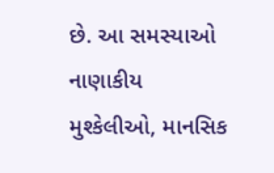છે. આ સમસ્યાઓ નાણાકીય મુશ્કેલીઓ, માનસિક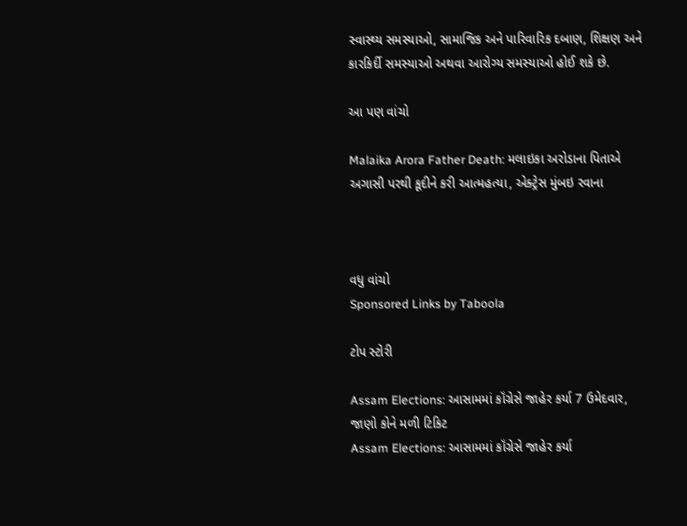સ્વાસ્થ્ય સમસ્યાઓ, સામાજિક અને પારિવારિક દબાણ, શિક્ષણ અને કારકિર્દી સમસ્યાઓ અથવા આરોગ્ય સમસ્યાઓ હોઈ શકે છે.

આ પણ વાંચો

Malaika Arora Father Death: મલાઇકા અરોડાના પિતાએ અગાસી પરથી કૂદીને કરી આત્મહત્યા, એક્ટ્રેસ મુંબઇ રવાના



વધુ વાંચો
Sponsored Links by Taboola

ટોપ સ્ટોરી

Assam Elections: આસામમાં કૉંગ્રેસે જાહેર કર્યા 7 ઉમેદવાર, જાણો કોને મળી ટિકિટ
Assam Elections: આસામમાં કૉંગ્રેસે જાહેર કર્યા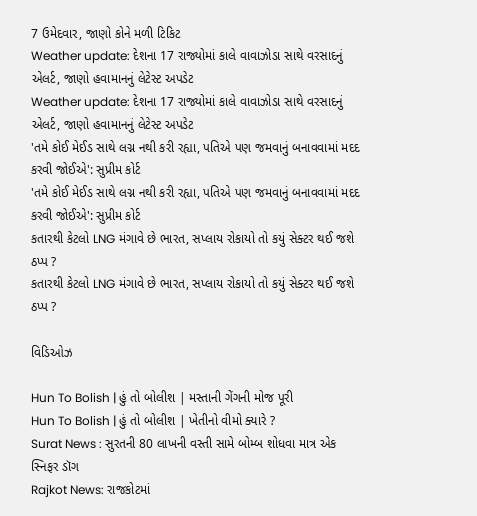7 ઉમેદવાર, જાણો કોને મળી ટિકિટ
Weather update: દેશના 17 રાજ્યોમાં કાલે વાવાઝોડા સાથે વરસાદનું એલર્ટ, જાણો હવામાનનું લેટેસ્ટ અપડેટ
Weather update: દેશના 17 રાજ્યોમાં કાલે વાવાઝોડા સાથે વરસાદનું એલર્ટ, જાણો હવામાનનું લેટેસ્ટ અપડેટ
'તમે કોઈ મેઈડ સાથે લગ્ન નથી કરી રહ્યા, પતિએ પણ જમવાનું બનાવવામાં મદદ કરવી જોઈએ': સુપ્રીમ કોર્ટ
'તમે કોઈ મેઈડ સાથે લગ્ન નથી કરી રહ્યા, પતિએ પણ જમવાનું બનાવવામાં મદદ કરવી જોઈએ': સુપ્રીમ કોર્ટ
કતારથી કેટલો LNG મંગાવે છે ભારત, સપ્લાય રોકાયો તો કયું સેક્ટર થઈ જશે ઠપ્પ ?
કતારથી કેટલો LNG મંગાવે છે ભારત, સપ્લાય રોકાયો તો કયું સેક્ટર થઈ જશે ઠપ્પ ?

વિડિઓઝ

Hun To Bolish | હું તો બોલીશ | મસ્તાની ગેંગની મોજ પૂરી
Hun To Bolish | હું તો બોલીશ | ખેતીનો વીમો ક્યારે ?
Surat News : સુરતની 80 લાખની વસ્તી સામે બોમ્બ શોધવા માત્ર એક સ્નિફર ડૉગ
Rajkot News: રાજકોટમાં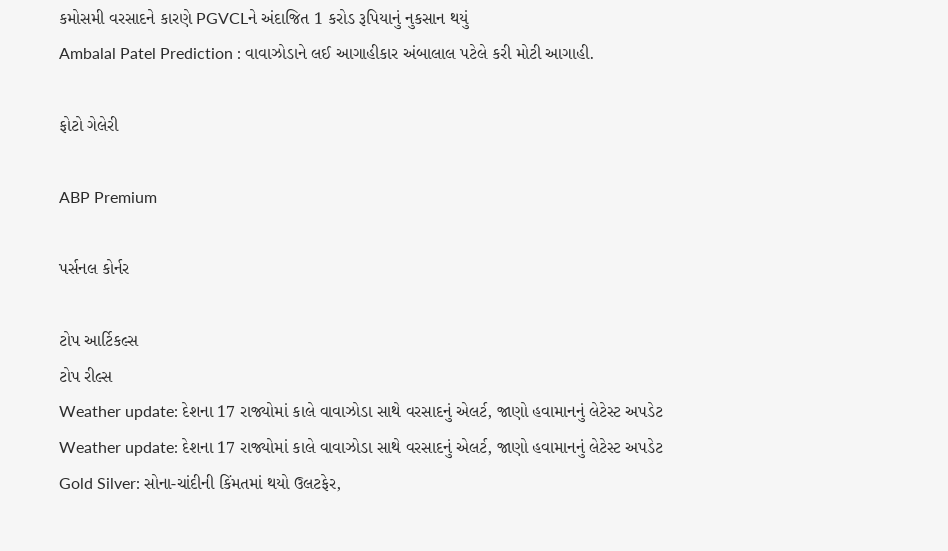કમોસમી વરસાદને કારણે PGVCLને અંદાજિત 1 કરોડ રૂપિયાનું નુકસાન થયું
Ambalal Patel Prediction : વાવાઝોડાને લઈ આગાહીકાર અંબાલાલ પટેલે કરી મોટી આગાહી.

ફોટો ગેલેરી

ABP Premium

પર્સનલ કોર્નર

ટોપ આર્ટિકલ્સ
ટોપ રીલ્સ
Weather update: દેશના 17 રાજ્યોમાં કાલે વાવાઝોડા સાથે વરસાદનું એલર્ટ, જાણો હવામાનનું લેટેસ્ટ અપડેટ
Weather update: દેશના 17 રાજ્યોમાં કાલે વાવાઝોડા સાથે વરસાદનું એલર્ટ, જાણો હવામાનનું લેટેસ્ટ અપડેટ
Gold Silver: સોના-ચાંદીની કિંમતમાં થયો ઉલટફેર,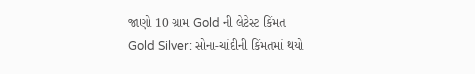જાણો 10 ગ્રામ Gold ની લેટેસ્ટ કિંમત
Gold Silver: સોના-ચાંદીની કિંમતમાં થયો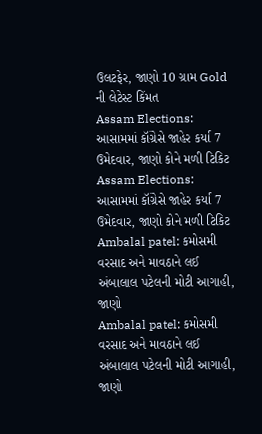ઉલટફેર, જાણો 10 ગ્રામ Gold ની લેટેસ્ટ કિંમત
Assam Elections: આસામમાં કૉંગ્રેસે જાહેર કર્યા 7 ઉમેદવાર, જાણો કોને મળી ટિકિટ
Assam Elections: આસામમાં કૉંગ્રેસે જાહેર કર્યા 7 ઉમેદવાર, જાણો કોને મળી ટિકિટ
Ambalal patel: કમોસમી વરસાદ અને માવઠાને લઈ અંબાલાલ પટેલની મોટી આગાહી, જાણો
Ambalal patel: કમોસમી વરસાદ અને માવઠાને લઈ અંબાલાલ પટેલની મોટી આગાહી, જાણો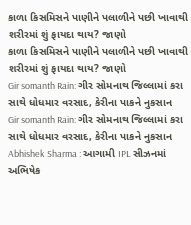કાળા કિસમિસને પાણીને પલાળીને પછી ખાવાથી શરીરમાં શું ફાયદા થાય? જાણો
કાળા કિસમિસને પાણીને પલાળીને પછી ખાવાથી શરીરમાં શું ફાયદા થાય? જાણો
Gir somanth Rain: ગીર સોમનાથ જિલ્લામાં કરા સાથે ધોધમાર વરસાદ, કેરીના પાકને નુકસાન
Gir somanth Rain: ગીર સોમનાથ જિલ્લામાં કરા સાથે ધોધમાર વરસાદ, કેરીના પાકને નુકસાન
Abhishek Sharma : આગામી IPL સીઝનમાં અભિષેક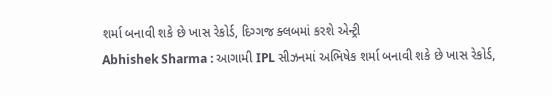શર્મા બનાવી શકે છે ખાસ રેકોર્ડ, દિગ્ગજ ક્લબમાં કરશે એન્ટ્રી
Abhishek Sharma : આગામી IPL સીઝનમાં અભિષેક શર્મા બનાવી શકે છે ખાસ રેકોર્ડ,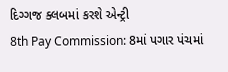દિગ્ગજ ક્લબમાં કરશે એન્ટ્રી
8th Pay Commission: 8માં પગાર પંચમાં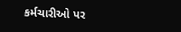કર્મચારીઓ પર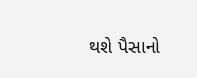થશે પૈસાનો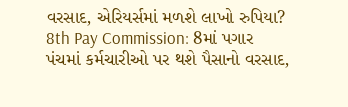વરસાદ, એરિયર્સમાં મળશે લાખો રુપિયા?
8th Pay Commission: 8માં પગાર પંચમાં કર્મચારીઓ પર થશે પૈસાનો વરસાદ,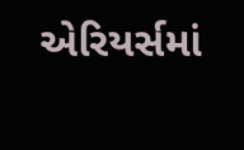એરિયર્સમાં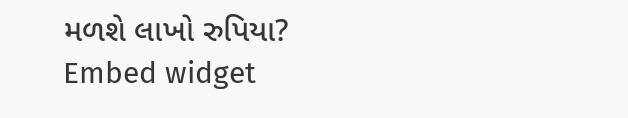મળશે લાખો રુપિયા?
Embed widget